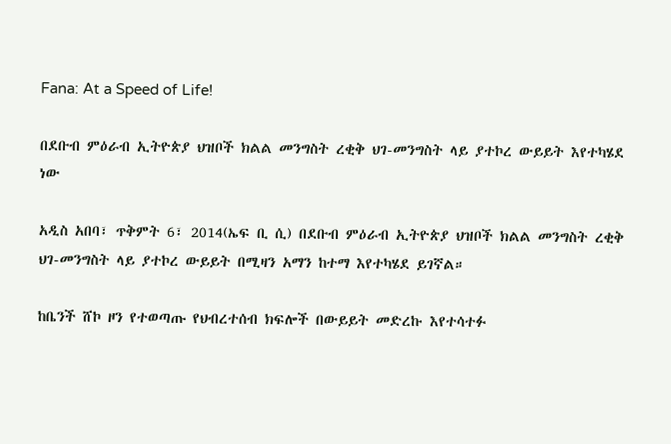Fana: At a Speed of Life!

በደቡብ ምዕራብ ኢትዮጵያ ህዝቦች ክልል መንግስት ረቂቅ ህገ-መንግስት ላይ ያተኮረ ውይይት እየተካሄደ ነው

አዲስ አበባ፣ ጥቅምት 6፣ 2014(ኤፍ ቢ ሲ) በደቡብ ምዕራብ ኢትዮጵያ ህዝቦች ክልል መንግስት ረቂቅ ህገ-መንግስት ላይ ያተኮረ ውይይት በሚዛን አማን ከተማ እየተካሄደ ይገኛል።

ከቤንች ሸኮ ዞን የተወጣጡ የህብረተሰብ ክፍሎች በውይይት መድረኩ እየተሳተፉ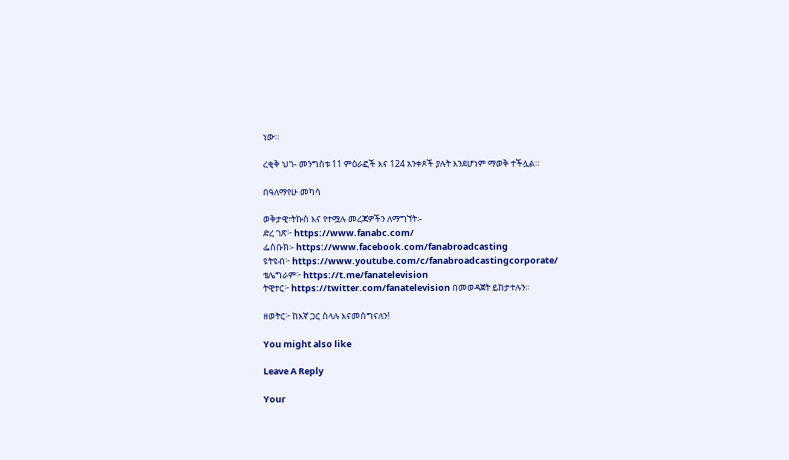ነው።

ረቂቅ ህገ- መንግስቱ 11 ምዕራፎች እና 124 አንቀጾች ያሉት እንደሆነም ማወቅ ተችሏል።

በዓለማየሁ መካሳ

ወቅታዊ፣ትኩስ እና የተሟሉ መረጃዎችን ለማግኘት፡-
ድረ ገጽ፦ https://www.fanabc.com/
ፌስቡክ፡- https://www.facebook.com/fanabroadcasting
ዩትዩብ፦ https://www.youtube.com/c/fanabroadcastingcorporate/
ቴሌግራም፦ https://t.me/fanatelevision
ትዊተር፦ https://twitter.com/fanatelevision በመወዳጀት ይከታተሉን፡፡

ዘወትር፦ ከእኛ ጋር ስላሉ እናመሰግናለን!

You might also like

Leave A Reply

Your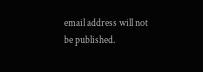email address will not be published.